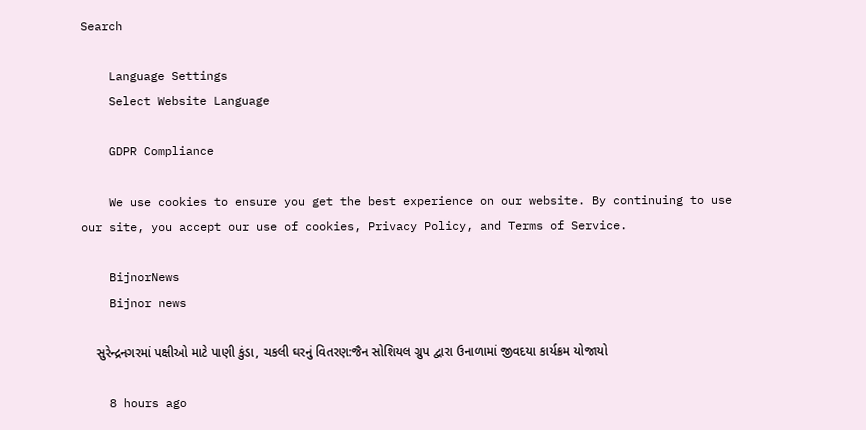Search

    Language Settings
    Select Website Language

    GDPR Compliance

    We use cookies to ensure you get the best experience on our website. By continuing to use our site, you accept our use of cookies, Privacy Policy, and Terms of Service.

    BijnorNews
    Bijnor news

    સુરેન્દ્રનગરમાં પક્ષીઓ માટે પાણી કુંડા, ચકલી ઘરનું વિતરણ:જૈન સોશિયલ ગ્રુપ દ્વારા ઉનાળામાં જીવદયા કાર્યક્રમ યોજાયો

    8 hours ago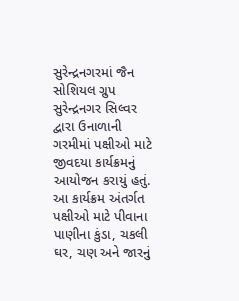સુરેન્દ્રનગરમાં જૈન સોશિયલ ગ્રુપ સુરેન્દ્રનગર સિલ્વર દ્વારા ઉનાળાની ગરમીમાં પક્ષીઓ માટે જીવદયા કાર્યક્રમનું આયોજન કરાયું હતું. આ કાર્યક્રમ અંતર્ગત પક્ષીઓ માટે પીવાના પાણીના કુંડા, ચકલી ઘર, ચણ અને જારનું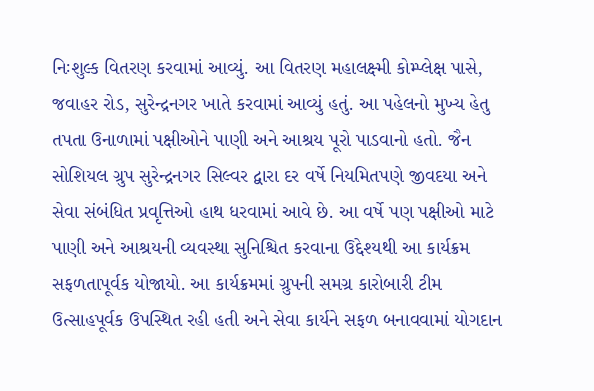નિઃશુલ્ક વિતરણ કરવામાં આવ્યું. આ વિતરણ મહાલક્ષ્મી કોમ્પ્લેક્ષ પાસે, જવાહર રોડ, સુરેન્દ્રનગર ખાતે કરવામાં આવ્યું હતું. આ પહેલનો મુખ્ય હેતુ તપતા ઉનાળામાં પક્ષીઓને પાણી અને આશ્રય પૂરો પાડવાનો હતો. જૈન સોશિયલ ગ્રુપ સુરેન્દ્રનગર સિલ્વર દ્વારા દર વર્ષે નિયમિતપણે જીવદયા અને સેવા સંબંધિત પ્રવૃત્તિઓ હાથ ધરવામાં આવે છે. આ વર્ષે પણ પક્ષીઓ માટે પાણી અને આશ્રયની વ્યવસ્થા સુનિશ્ચિત કરવાના ઉદ્દેશ્યથી આ કાર્યક્રમ સફળતાપૂર્વક યોજાયો. આ કાર્યક્રમમાં ગ્રુપની સમગ્ર કારોબારી ટીમ ઉત્સાહપૂર્વક ઉપસ્થિત રહી હતી અને સેવા કાર્યને સફળ બનાવવામાં યોગદાન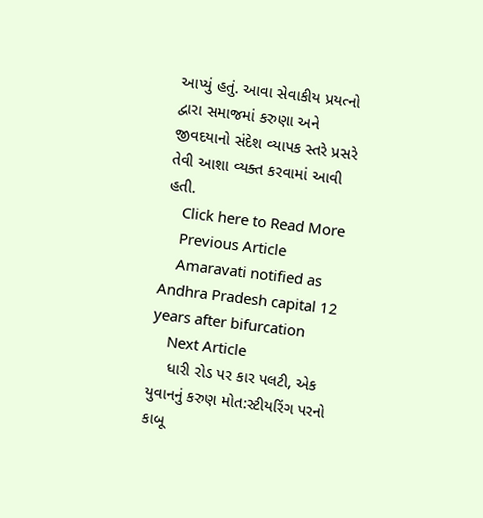આપ્યું હતું. આવા સેવાકીય પ્રયત્નો દ્વારા સમાજમાં કરુણા અને જીવદયાનો સંદેશ વ્યાપક સ્તરે પ્રસરે તેવી આશા વ્યક્ત કરવામાં આવી હતી.
    Click here to Read More
    Previous Article
    Amaravati notified as Andhra Pradesh capital 12 years after bifurcation
    Next Article
    ધારી રોડ પર કાર પલટી, એક યુવાનનું કરુણ મોત:સ્ટીયરિંગ પરનો કાબૂ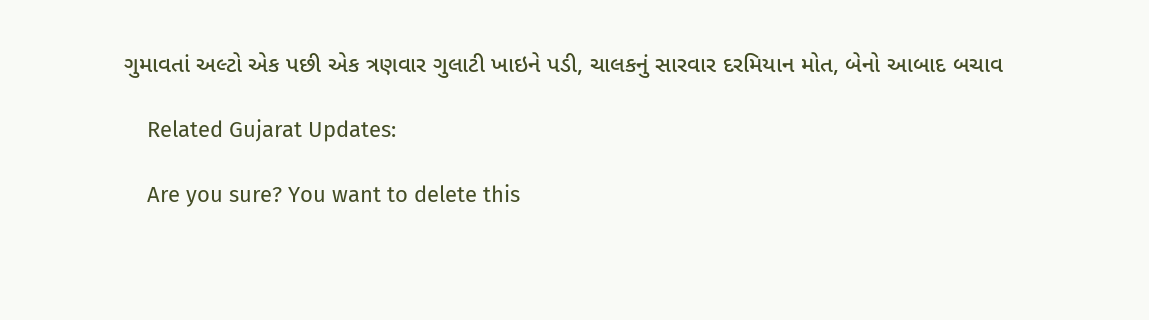ગુમાવતાં અલ્ટો એક પછી એક ત્રણવાર ગુલાટી ખાઇને પડી, ચાલકનું સારવાર દરમિયાન મોત, બેનો આબાદ બચાવ

    Related Gujarat Updates:

    Are you sure? You want to delete this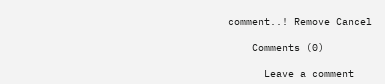comment..! Remove Cancel

    Comments (0)

      Leave a comment